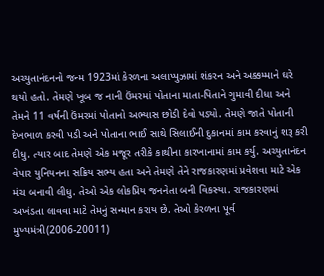અચ્યુતાનંદનનો જન્મ 1923માં કેરળના અલાપ્પુઝામાં શંકરન અને અક્કમ્માને ઘરે થયો હતો. તેમણે ખૂબ જ નાની ઉંમરમાં પોતાના માતા-પિતાને ગુમાવી દીધા અને તેમને 11 વર્ષની ઉંમરમાં પોતાનો અભ્યાસ છોડી દેવો પડ્યો. તેમણે જાતે પોતાની દેખભાળ કરવી પડી અને પોતાના ભાઈ સાથે સિલાઈની દુકાનમાં કામ કરવાનું શરૂ કરી દીધુ. ત્યાર બાદ તેમણે એક મજૂર તરીકે કાથીના કારખાનામાં કામ કર્યુ. અચ્યુતાનંદન વેપાર યુનિયનના સક્રિય સભ્ય હતા અને તેમણે તેને રાજકારણમાં પ્રવેશવા માટે એક મંચ બનાવી લીધુ. તેઓ એક લોકપ્રિય જનનેતા બની વિકસ્યા. રાજકારણમાં અખંડતા લાવવા માટે તેમનું સન્માન કરાય છે. તેઓ કેરળના પૂર્વ મુખ્યમંત્રી(2006-20011)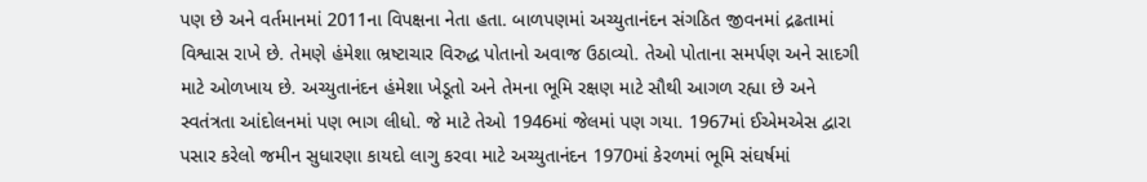પણ છે અને વર્તમાનમાં 2011ના વિપક્ષના નેતા હતા. બાળપણમાં અચ્યુતાનંદન સંગઠિત જીવનમાં દ્રઢતામાં વિશ્વાસ રાખે છે. તેમણે હંમેશા ભ્રષ્ટાચાર વિરુદ્ધ પોતાનો અવાજ ઉઠાવ્યો. તેઓ પોતાના સમર્પણ અને સાદગી માટે ઓળખાય છે. અચ્યુતાનંદન હંમેશા ખેડૂતો અને તેમના ભૂમિ રક્ષણ માટે સૌથી આગળ રહ્યા છે અને સ્વતંત્રતા આંદોલનમાં પણ ભાગ લીધો. જે માટે તેઓ 1946માં જેલમાં પણ ગયા. 1967માં ઈએમએસ દ્વારા પસાર કરેલો જમીન સુધારણા કાયદો લાગુ કરવા માટે અચ્યુતાનંદન 1970માં કેરળમાં ભૂમિ સંઘર્ષમાં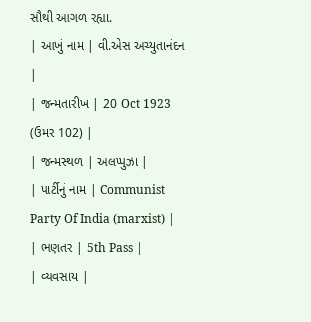સૌથી આગળ રહ્યા.
| આખું નામ | વી.એસ અચ્યુતાનંદન |
| જન્મતારીખ | 20 Oct 1923 (ઉમર 102) |
| જન્મસ્થળ | અલપ્પુઝા |
| પાર્ટીનું નામ | Communist Party Of India (marxist) |
| ભણતર | 5th Pass |
| વ્યવસાય |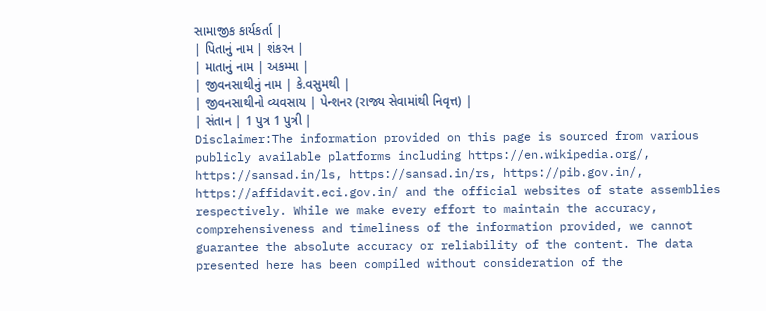સામાજીક કાર્યકર્તા |
| પિતાનું નામ | શંકરન |
| માતાનું નામ | અકમ્મા |
| જીવનસાથીનું નામ | કે.વસુમથી |
| જીવનસાથીનો વ્યવસાય | પેન્શનર (રાજ્ય સેવામાંથી નિવૃત્ત) |
| સંતાન | 1 પુત્ર 1 પુત્રી |
Disclaimer:The information provided on this page is sourced from various publicly available platforms including https://en.wikipedia.org/, https://sansad.in/ls, https://sansad.in/rs, https://pib.gov.in/, https://affidavit.eci.gov.in/ and the official websites of state assemblies respectively. While we make every effort to maintain the accuracy, comprehensiveness and timeliness of the information provided, we cannot guarantee the absolute accuracy or reliability of the content. The data presented here has been compiled without consideration of the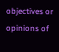objectives or opinions of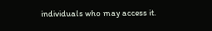individuals who may access it.